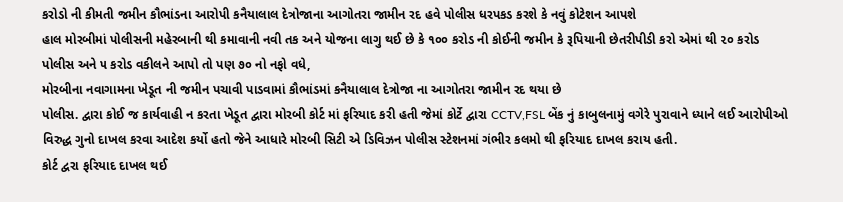કરોડો ની કીમતી જમીન કૌભાંડના આરોપી કનૈયાલાલ દેત્રોજાના આગોતરા જામીન રદ હવે પોલીસ ધરપકડ કરશે કે નવું કોટેશન આપશે
હાલ મોરબીમાં પોલીસની મહેરબાની થી કમાવાની નવી તક અને યોજના લાગુ થઈ છે કે ૧૦૦ કરોડ ની કોઈની જમીન કે રૂપિયાની છેતરીપીડી કરો એમાં થી ૨૦ કરોડ પોલીસ અને ૫ કરોડ વકીલને આપો તો પણ ૭૦ નો નફો વધે,
મોરબીના નવાગામના ખેડૂત ની જમીન પચાવી પાડવામાં કૌભાંડમાં કનૈયાલાલ દેત્રોજા ના આગોતરા જામીન રદ થયા છે
પોલીસ. દ્વારા કોઈ જ કાર્યવાહી ન કરતા ખેડૂત દ્વારા મોરબી કોર્ટ માં ફરિયાદ કરી હતી જેમાં કોર્ટે દ્વારા CCTV,FSL બેંક નું કાબુલનામું વગેરે પુરાવાને ધ્યાને લઈ આરોપીઓ વિરુદ્ધ ગુનો દાખલ કરવા આદેશ કર્યો હતો જેને આધારે મોરબી સિટી એ ડિવિઝન પોલીસ સ્ટેશનમાં ગંભીર કલમો થી ફરિયાદ દાખલ કરાય હતી.
કોર્ટ દ્વરા ફરિયાદ દાખલ થઈ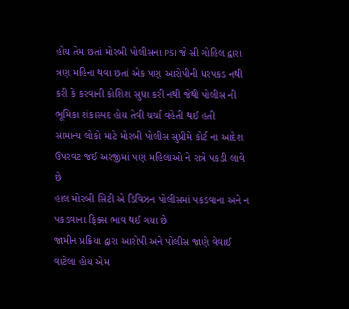હોય તેમ છતાં મોરબી પોલીસના PSI જે સી ગોહિલ દ્વારા ત્રણ મહિના થવા છતાં એક પણ આરોપીની ધરપકડ નથી કરી કે કરવાની કોશિશ સુધા કરી નથી જેથી પોલીસ ની ભૂમિકા શંકાસ્પદ હોય તેવી ચર્ચા વહેતી થઈ હતી
સામાન્ય લોકો માટે મોરબી પોલીસ સુપ્રીમે કોર્ટ ના આદેશ ઉપરવટ જઈ અરજીમાં પણ મહિલાઓ ને રાત્રે પકડી લાવે છે
હાલ મોરબી સિટી એ ડિવિઝન પોલીસમાં પકડવાના અને ન પકડવાના ફિક્સ ભાવ થઈ ગયા છે
જામીન પ્રક્રિયા દ્વારા આરોપી અને પોલીસ જાણે વેવાઈ વાટેલા હોય એમ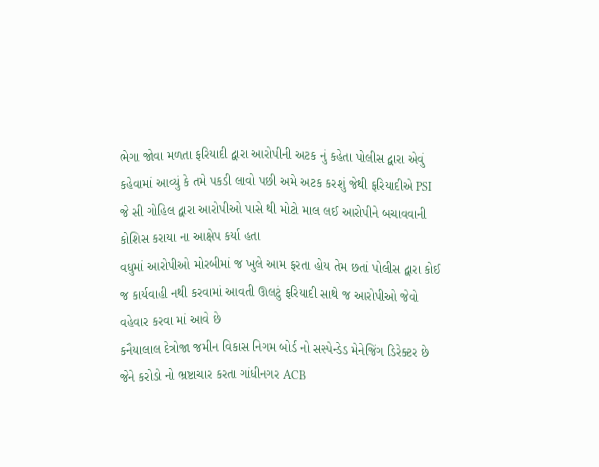ભેગા જોવા મળતા ફરિયાદી દ્વારા આરોપીની અટક નું કહેતા પોલીસ દ્વારા એવું કહેવામાં આવ્યું કે તમે પકડી લાવો પછી અમે અટક કરશું જેથી ફરિયાદીએ PSI જે સી ગોહિલ દ્વારા આરોપીઓ પાસે થી મોટો માલ લઈ આરોપીને બચાવવાની કોશિસ કરાયા ના આક્ષેપ કર્યા હતા
વધુમાં આરોપીઓ મોરબીમાં જ ખુલે આમ ફરતા હોય તેમ છતાં પોલીસ દ્વારા કોઈ જ કાર્યવાહી નથી કરવામાં આવતી ઊલટું ફરિયાદી સાથે જ આરોપીઓ જેવો વહેવાર કરવા માં આવે છે
કનૈયાલાલ દેત્રોજા જમીન વિકાસ નિગમ બોર્ડ નો સસ્પેન્ડેડ મેનેજિંગ ડિરેક્ટર છે જેને કરોડો નો ભ્રષ્ટાચાર કરતા ગાંધીનગર ACB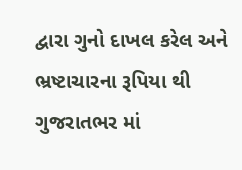દ્વારા ગુનો દાખલ કરેલ અને ભ્રષ્ટાચારના રૂપિયા થી ગુજરાતભર માં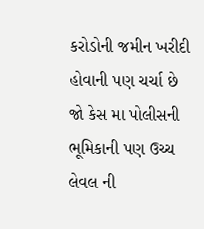કરોડોની જમીન ખરીદી હોવાની પણ ચર્ચા છે
જો કેસ મા પોલીસની ભૂમિકાની પણ ઉચ્ચ લેવલ ની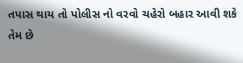તપાસ થાય તો પોલીસ નો વરવો ચહેરો બહાર આવી શકે તેમ છે